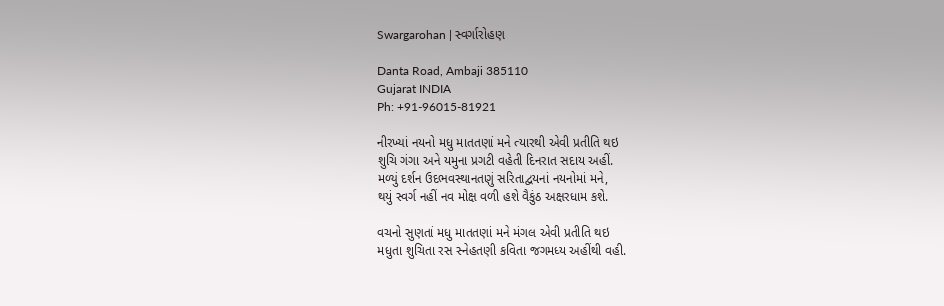Swargarohan | સ્વર્ગારોહણ

Danta Road, Ambaji 385110
Gujarat INDIA
Ph: +91-96015-81921

નીરખ્યાં નયનો મધુ માતતણાં મને ત્યારથી એવી પ્રતીતિ થઇ
શુચિ ગંગા અને યમુના પ્રગટી વહેતી દિનરાત સદાય અહીં.
મળ્યું દર્શન ઉદભવસ્થાનતણું સરિતાદ્વયનાં નયનોમાં મને,
થયું સ્વર્ગ નહીં નવ મોક્ષ વળી હશે વૈકુંઠ અક્ષરધામ કશે.

વચનો સુણતાં મધુ માતતણાં મને મંગલ એવી પ્રતીતિ થઇ
મધુતા શુચિતા રસ સ્નેહતણી કવિતા જગમધ્ય અહીંથી વહી.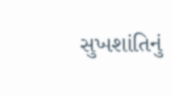સુખશાંતિનું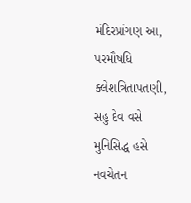મંદિરપ્રાંગણ આ, પરમૌષધિ ક્લેશત્રિતાપતણી,
સહુ દેવ વસે મુનિસિદ્ધ હસે નવચેતન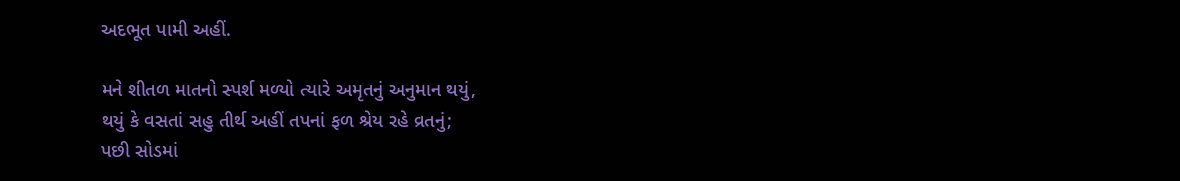અદભૂત પામી અહીં.

મને શીતળ માતનો સ્પર્શ મળ્યો ત્યારે અમૃતનું અનુમાન થયું,
થયું કે વસતાં સહુ તીર્થ અહીં તપનાં ફળ શ્રેય રહે વ્રતનું;
પછી સોડમાં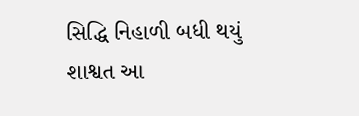સિદ્ધિ નિહાળી બધી થયું શાશ્વત આ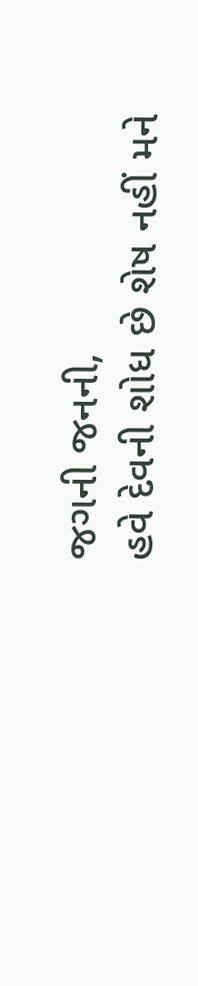જગની જનની,
હવે દેવની શોધ છે શેષ નહીં મને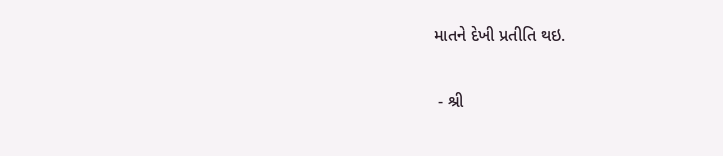માતને દેખી પ્રતીતિ થઇ.

 - શ્રી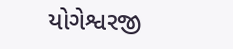યોગેશ્વરજી